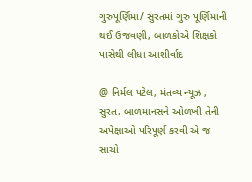ગુરુપૂર્ણિમા/ સુરતમાં ગુરુ પૂર્ણિમાની થઈ ઉજવણી, બાળકોએ શિક્ષકો પાસેથી લીધા આશીર્વાદ

@ નિર્મલ પટેલ, મંતવ્ય ન્યૂઝ , સુરત. બાળમાનસને ઓળખી તેની અપેક્ષાઓ પરિપૂર્ણ કરવી એ જ સાચો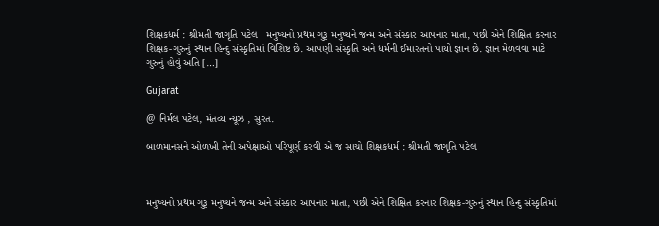શિક્ષકધર્મ : શ્રીમતી જાગૃતિ પટેલ   મનુષ્યનો પ્રથમ ગુરૂ મનુષ્યને જન્મ અને સંસ્કાર આપનાર માતા, પછી એને શિક્ષિત કરનાર શિક્ષક-ગુરુનું સ્થાન હિન્દુ સંસ્કૃતિમાં વિશિષ્ટ છે. આપણી સંસ્કૃતિ અને ધર્મની ઈમારતનો પાયો જ્ઞાન છે. જ્ઞાન મેળવવા માટે ગુરુનું હોવું અતિ […]

Gujarat

@ નિર્મલ પટેલ, મંતવ્ય ન્યૂઝ , સુરત.

બાળમાનસને ઓળખી તેની અપેક્ષાઓ પરિપૂર્ણ કરવી એ જ સાચો શિક્ષકધર્મ : શ્રીમતી જાગૃતિ પટેલ



મનુષ્યનો પ્રથમ ગુરૂ મનુષ્યને જન્મ અને સંસ્કાર આપનાર માતા, પછી એને શિક્ષિત કરનાર શિક્ષક-ગુરુનું સ્થાન હિન્દુ સંસ્કૃતિમાં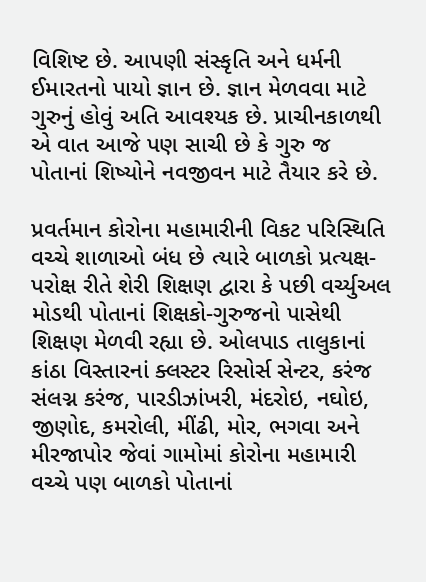વિશિષ્ટ છે. આપણી સંસ્કૃતિ અને ધર્મની ઈમારતનો પાયો જ્ઞાન છે. જ્ઞાન મેળવવા માટે ગુરુનું હોવું અતિ આવશ્યક છે. પ્રાચીનકાળથી એ વાત આજે પણ સાચી છે કે ગુરુ જ પોતાનાં શિષ્યોને નવજીવન માટે તૈયાર કરે છે.

પ્રવર્તમાન કોરોના મહામારીની વિકટ પરિસ્થિતિ વચ્ચે શાળાઓ બંધ છે ત્યારે બાળકો પ્રત્યક્ષ-પરોક્ષ રીતે શેરી શિક્ષણ દ્વારા કે પછી વર્ચ્યુઅલ મોડથી પોતાનાં શિક્ષકો-ગુરુજનો પાસેથી શિક્ષણ મેળવી રહ્યા છે. ઓલપાડ તાલુકાનાં કાંઠા વિસ્તારનાં ક્લસ્ટર રિસોર્સ સેન્ટર, કરંજ સંલગ્ન કરંજ, પારડીઝાંખરી, મંદરોઇ, નઘોઇ, જીણોદ, કમરોલી, મીંઢી, મોર, ભગવા અને મીરજાપોર જેવાં ગામોમાં કોરોના મહામારી વચ્ચે પણ બાળકો પોતાનાં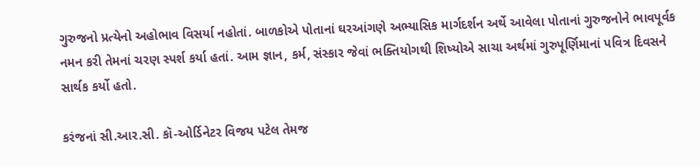ગુરુજનો પ્રત્યેનો અહોભાવ વિસર્યા નહોતાં. બાળકોએ પોતાનાં ઘરઆંગણે અભ્યાસિક માર્ગદર્શન અર્થે આવેલા પોતાનાં ગુરુજનોને ભાવપૂર્વક નમન કરી તેમનાં ચરણ સ્પર્શ કર્યા હતાં. આમ જ્ઞાન, કર્મ, સંસ્કાર જેવાં ભક્તિયોગથી શિષ્યોએ સાચા અર્થમાં ગુરુપૂર્ણિમાનાં પવિત્ર દિવસને સાર્થક કર્યો હતો.

કરંજનાં સી.આર.સી. કૉ-ઓર્ડિનેટર વિજય પટેલ તેમજ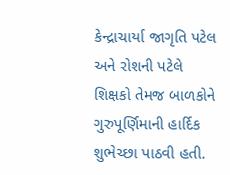કેન્દ્રાચાર્યા જાગૃતિ પટેલ અને રોશની પટેલે શિક્ષકો તેમજ બાળકોને ગુરુપૂર્ણિમાની હાર્દિક શુભેચ્છા પાઠવી હતી.